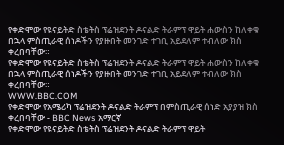የቀድሞው የዩናይትድ ስቴትስ ፕሬዝደንት ዶናልድ ትራምፕ ዋይት ሐውስን ከለቀቁ በኋላ ምስጢራዊ ሰነዶችን የያዙበት መንገድ ተገቢ አይደለም ተብለው ክስ ቀረበባቸው።
የቀድሞው የዩናይትድ ስቴትስ ፕሬዝደንት ዶናልድ ትራምፕ ዋይት ሐውስን ከለቀቁ በኋላ ምስጢራዊ ሰነዶችን የያዙበት መንገድ ተገቢ አይደለም ተብለው ክስ ቀረበባቸው።
WWW.BBC.COM
የቀድሞው የአሜሪካ ፕሬዝደንት ዶናልድ ትራምፕ በምስጢራዊ ሰነድ አያያዝ ክስ ቀረበባቸው - BBC News አማርኛ
የቀድሞው የዩናይትድ ስቴትስ ፕሬዝደንት ዶናልድ ትራምፕ ዋይት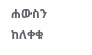ሐውስን ከለቀቁ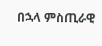በኋላ ምስጢራዊ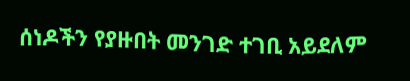ሰነዶችን የያዙበት መንገድ ተገቢ አይደለም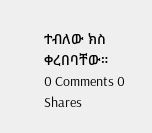ተብለው ክስ ቀረበባቸው።
0 Comments 0 Shares